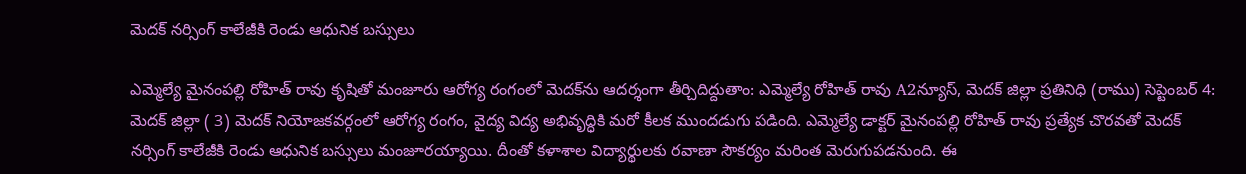మెదక్ నర్సింగ్ కాలేజీకి రెండు ఆధునిక బస్సులు

ఎమ్మెల్యే మైనంపల్లి రోహిత్ రావు కృషితో మంజూరు ఆరోగ్య రంగంలో మెదక్‌ను ఆదర్శంగా తీర్చిదిద్దుతాం: ఎమ్మెల్యే రోహిత్ రావు A2న్యూస్, మెదక్ జిల్లా ప్రతినిధి (రాము) సెప్టెంబర్ 4: మెదక్ జిల్లా ( 3) మెదక్ నియోజకవర్గంలో ఆరోగ్య రంగం, వైద్య విద్య అభివృద్ధికి మరో కీలక ముందడుగు పడింది. ఎమ్మెల్యే డాక్టర్ మైనంపల్లి రోహిత్ రావు ప్రత్యేక చొరవతో మెదక్ నర్సింగ్ కాలేజీకి రెండు ఆధునిక బస్సులు మంజూరయ్యాయి. దీంతో కళాశాల విద్యార్థులకు రవాణా సౌకర్యం మరింత మెరుగుపడనుంది. ఈ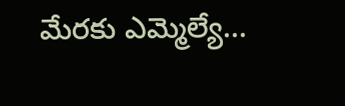మేరకు ఎమ్మెల్యే...